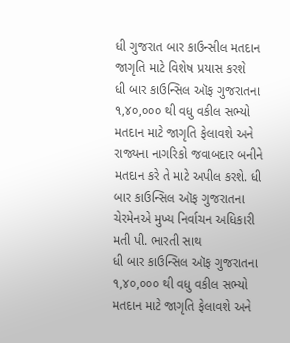ધી ગુજરાત બાર કાઉન્સીલ મતદાન જાગૃતિ માટે વિશેષ પ્રયાસ કરશે
ધી બાર કાઉન્સિલ ઑફ ગુજરાતના ૧,૪૦,૦૦૦ થી વધુ વકીલ સભ્યો મતદાન માટે જાગૃતિ ફેલાવશે અને રાજ્યના નાગરિકો જવાબદાર બનીને મતદાન કરે તે માટે અપીલ કરશે. ધી બાર કાઉન્સિલ ઑફ ગુજરાતના ચેરમેનએ મુખ્ય નિર્વાચન અધિકારી મતી પી. ભારતી સાથ
ધી બાર કાઉન્સિલ ઑફ ગુજરાતના ૧,૪૦,૦૦૦ થી વધુ વકીલ સભ્યો મતદાન માટે જાગૃતિ ફેલાવશે અને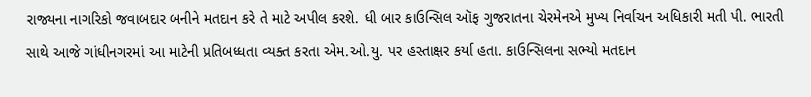રાજ્યના નાગરિકો જવાબદાર બનીને મતદાન કરે તે માટે અપીલ કરશે. ધી બાર કાઉન્સિલ ઑફ ગુજરાતના ચેરમેનએ મુખ્ય નિર્વાચન અધિકારી મતી પી. ભારતી સાથે આજે ગાંધીનગરમાં આ માટેની પ્રતિબધ્ધતા વ્યક્ત કરતા એમ.ઓ.યુ. પર હસ્તાક્ષર કર્યા હતા. કાઉન્સિલના સભ્યો મતદાન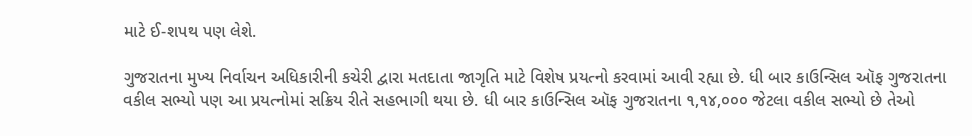માટે ઈ-શપથ પણ લેશે.

ગુજરાતના મુખ્ય નિર્વાચન અધિકારીની કચેરી દ્વારા મતદાતા જાગૃતિ માટે વિશેષ પ્રયત્નો કરવામાં આવી રહ્યા છે. ધી બાર કાઉન્સિલ ઑફ ગુજરાતના વકીલ સભ્યો પણ આ પ્રયત્નોમાં સક્રિય રીતે સહભાગી થયા છે. ધી બાર કાઉન્સિલ ઑફ ગુજરાતના ૧,૧૪,૦૦૦ જેટલા વકીલ સભ્યો છે તેઓ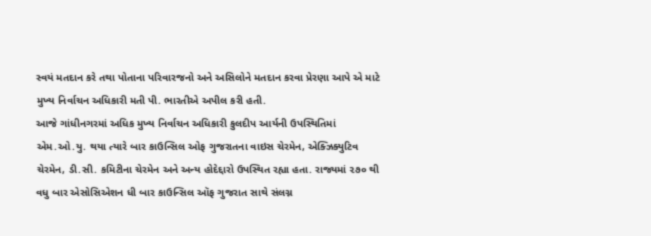સ્વયં મતદાન કરે તથા પોતાના પરિવારજનો અને અસિલોને મતદાન કરવા પ્રેરણા આપે એ માટે મુખ્ય નિર્વાચન અધિકારી મતી પી. ભારતીએ અપીલ કરી હતી.
આજે ગાંધીનગરમાં અધિક મુખ્ય નિર્વાચન અધિકારી કુલદીપ આર્યની ઉપસ્થિતિમાં એમ.ઓ.યુ. થયા ત્યારે બાર કાઉન્સિલ ઓફ ગુજરાતના વાઇસ ચેરમેન, એક્ઝિક્યુટિવ ચેરમેન, ડી.સી. કમિટીના ચેરમેન અને અન્ય હોદેદ્દારો ઉપસ્થિત રહ્યા હતા. રાજ્યમાં ૨૭૦ થી વધુ બાર એસોસિએશન ધી બાર કાઉન્સિલ ઑફ ગુજરાત સાથે સંલગ્ન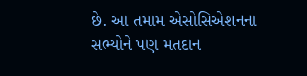છે. આ તમામ એસોસિએશનના સભ્યોને પણ મતદાન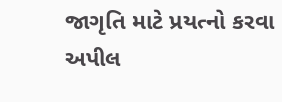જાગૃતિ માટે પ્રયત્નો કરવા અપીલ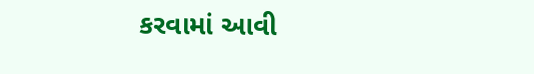કરવામાં આવી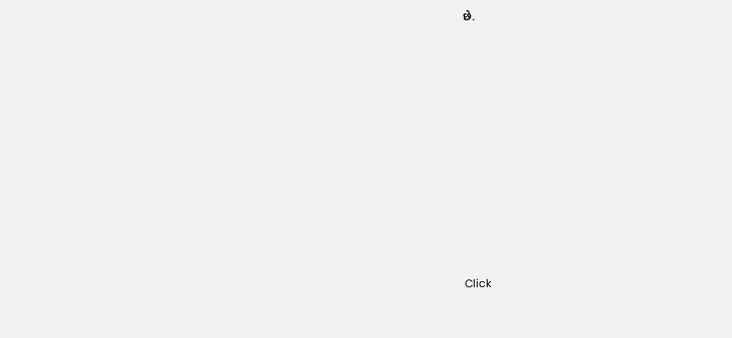છે.












Click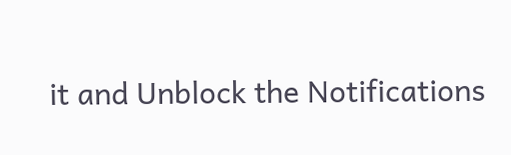it and Unblock the Notifications